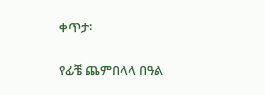ቀጥታ፡

የፊቼ ጨምበላላ በዓል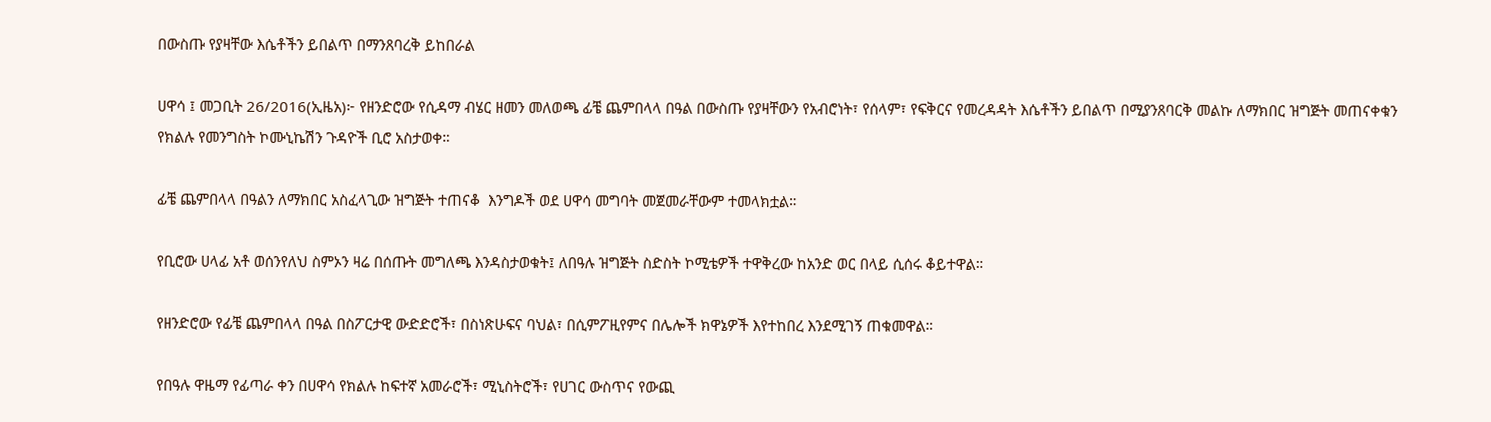በውስጡ የያዛቸው እሴቶችን ይበልጥ በማንጸባረቅ ይከበራል

ሀዋሳ ፤ መጋቢት 26/2016(ኢዜአ)፦ የዘንድሮው የሲዳማ ብሄር ዘመን መለወጫ ፊቼ ጨምበላላ በዓል በውስጡ የያዛቸውን የአብሮነት፣ የሰላም፣ የፍቅርና የመረዳዳት እሴቶችን ይበልጥ በሚያንጸባርቅ መልኩ ለማክበር ዝግጅት መጠናቀቁን የክልሉ የመንግስት ኮሙኒኬሽን ጉዳዮች ቢሮ አስታወቀ።

ፊቼ ጨምበላላ በዓልን ለማክበር አስፈላጊው ዝግጅት ተጠናቆ  እንግዶች ወደ ሀዋሳ መግባት መጀመራቸውም ተመላክቷል።

የቢሮው ሀላፊ አቶ ወሰንየለህ ስምኦን ዛሬ በሰጡት መግለጫ እንዳስታወቁት፤ ለበዓሉ ዝግጅት ስድስት ኮሚቴዎች ተዋቅረው ከአንድ ወር በላይ ሲሰሩ ቆይተዋል።

የዘንድሮው የፊቼ ጨምበላላ በዓል በስፖርታዊ ውድድሮች፣ በስነጽሁፍና ባህል፣ በሲምፖዚየምና በሌሎች ክዋኔዎች እየተከበረ እንደሚገኝ ጠቁመዋል።

የበዓሉ ዋዜማ የፊጣራ ቀን በሀዋሳ የክልሉ ከፍተኛ አመራሮች፣ ሚኒስትሮች፣ የሀገር ውስጥና የውጪ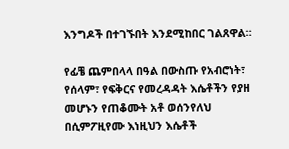እንግዶች በተገኙበት እንደሚከበር ገልጸዋል።

የፊቼ ጨምበላላ በዓል በውስጡ የአብሮነት፣ የሰላም፣ የፍቅርና የመረዳዳት እሴቶችን የያዘ መሆኑን የጠቆሙት አቶ ወሰንየለህ በሲምፖዚየሙ እነዚህን እሴቶች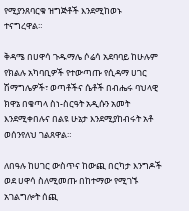የሚያንጸባርቁ ዝግጅቶች እንደሚከወኑ ተናግረዋል።

ቅዳሜ በሀዋሳ ጉዱማሌ ሶሬሳ አደባባይ ከሁሉም የክልሉ አካባቢዎች የተውጣጡ የሲዳማ ሀገር ሽማግሌዎች፣ ወጣቶችና ሴቶች በብሔሩ ባህላዊ ክዋኔ በቄጣላ ስነ-ስርዓት አዲሱን አመት እንደሚቀበሉና በልዩ ሁኔታ እንደሚያከብሩት አቶ ወሰንየለህ ገልጸዋል።

ለበዓሉ ከሀገር ውስጥና ከውጪ በርካታ እንግዶች ወደ ሀዋሳ ስለሚመጡ በከተማው የሚገኙ አገልግሎት ሰጪ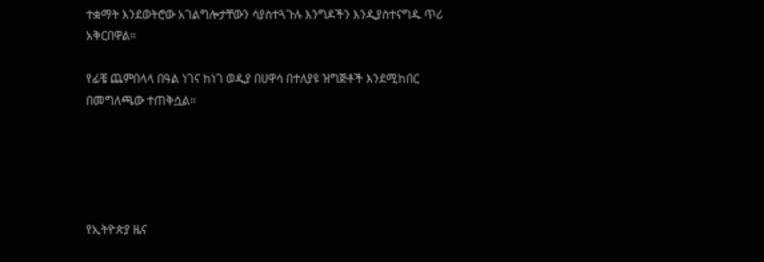ተቋማት እንደወትሮው አገልግሎታቸውን ሳያስተጓጉሉ እንግዶችን እንዲያስተናግዱ ጥሪ አቅርበዋል።

የፊቼ ጨምበላላ በዓል ነገና ከነገ ወዲያ በሀዋሳ በተለያዩ ዝግጅቶች እንደሚከበር በመግለጫው ተጠቅሷል።





የኢትዮጵያ ዜና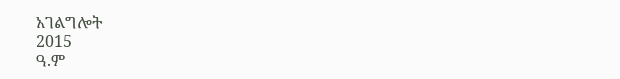አገልግሎት
2015
ዓ.ም